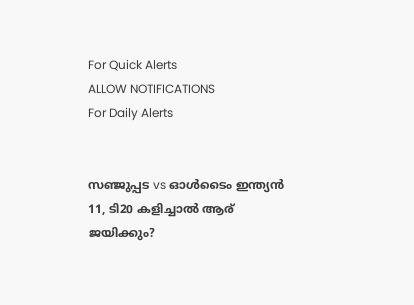For Quick Alerts
ALLOW NOTIFICATIONS
For Daily Alerts


സഞ്ജുപ്പട vs ഓള്‍ടൈം ഇന്ത്യന്‍ 11, ടി20 കളിച്ചാല്‍ ആര് ജയിക്കും?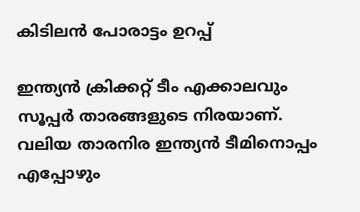കിടിലന്‍ പോരാട്ടം ഉറപ്പ്

ഇന്ത്യന്‍ ക്രിക്കറ്റ് ടീം എക്കാലവും സൂപ്പര്‍ താരങ്ങളുടെ നിരയാണ്. വലിയ താരനിര ഇന്ത്യന്‍ ടീമിനൊപ്പം എപ്പോഴും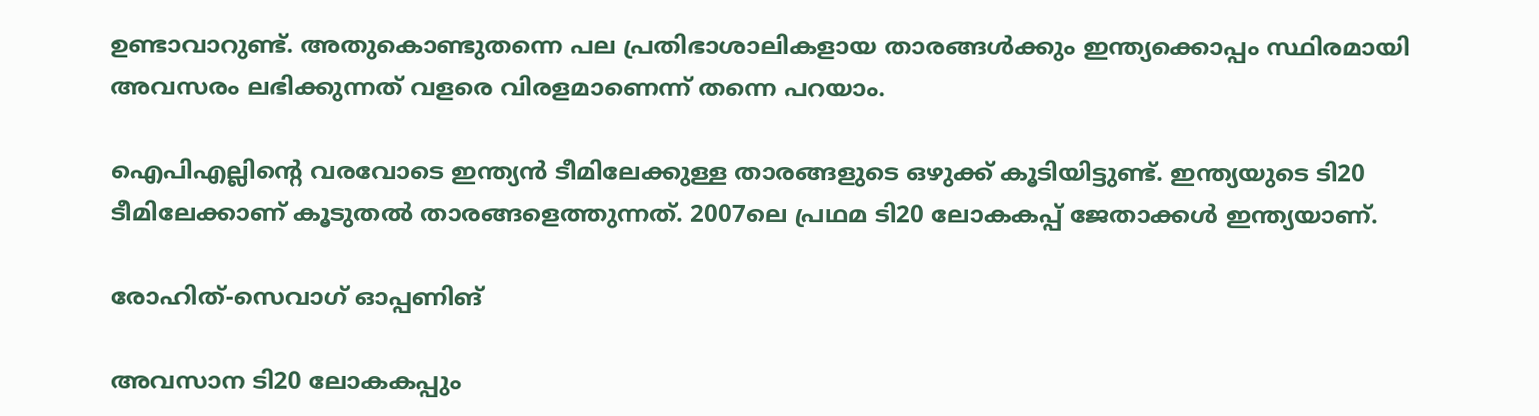ഉണ്ടാവാറുണ്ട്. അതുകൊണ്ടുതന്നെ പല പ്രതിഭാശാലികളായ താരങ്ങള്‍ക്കും ഇന്ത്യക്കൊപ്പം സ്ഥിരമായി അവസരം ലഭിക്കുന്നത് വളരെ വിരളമാണെന്ന് തന്നെ പറയാം.

ഐപിഎല്ലിന്റെ വരവോടെ ഇന്ത്യന്‍ ടീമിലേക്കുള്ള താരങ്ങളുടെ ഒഴുക്ക് കൂടിയിട്ടുണ്ട്. ഇന്ത്യയുടെ ടി20 ടീമിലേക്കാണ് കൂടുതല്‍ താരങ്ങളെത്തുന്നത്. 2007ലെ പ്രഥമ ടി20 ലോകകപ്പ് ജേതാക്കള്‍ ഇന്ത്യയാണ്.

രോഹിത്-സെവാഗ് ഓപ്പണിങ്

അവസാന ടി20 ലോകകപ്പും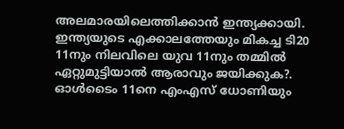അലമാരയിലെത്തിക്കാന്‍ ഇന്ത്യക്കായി. ഇന്ത്യയുടെ എക്കാലത്തേയും മികച്ച ടി20 11നും നിലവിലെ യുവ 11നും തമ്മില്‍ ഏറ്റുമുട്ടിയാല്‍ ആരാവും ജയിക്കുക?. ഓള്‍ടൈം 11നെ എംഎസ് ധോണിയും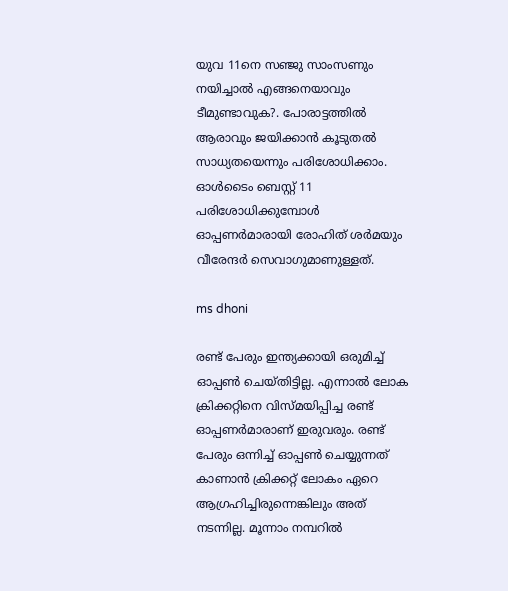യുവ 11നെ സഞ്ജു സാംസണും നയിച്ചാല്‍ എങ്ങനെയാവും ടീമുണ്ടാവുക?. പോരാട്ടത്തില്‍ ആരാവും ജയിക്കാന്‍ കൂടുതല്‍ സാധ്യതയെന്നും പരിശോധിക്കാം. ഓള്‍ടൈം ബെസ്റ്റ് 11 പരിശോധിക്കുമ്പോള്‍ ഓപ്പണര്‍മാരായി രോഹിത് ശര്‍മയും വീരേന്ദര്‍ സെവാഗുമാണുള്ളത്.

ms dhoni

രണ്ട് പേരും ഇന്ത്യക്കായി ഒരുമിച്ച് ഓപ്പണ്‍ ചെയ്തിട്ടില്ല. എന്നാല്‍ ലോക ക്രിക്കറ്റിനെ വിസ്മയിപ്പിച്ച രണ്ട് ഓപ്പണര്‍മാരാണ് ഇരുവരും. രണ്ട് പേരും ഒന്നിച്ച് ഓപ്പണ്‍ ചെയ്യുന്നത് കാണാന്‍ ക്രിക്കറ്റ് ലോകം ഏറെ ആഗ്രഹിച്ചിരുന്നെങ്കിലും അത് നടന്നില്ല. മൂന്നാം നമ്പറില്‍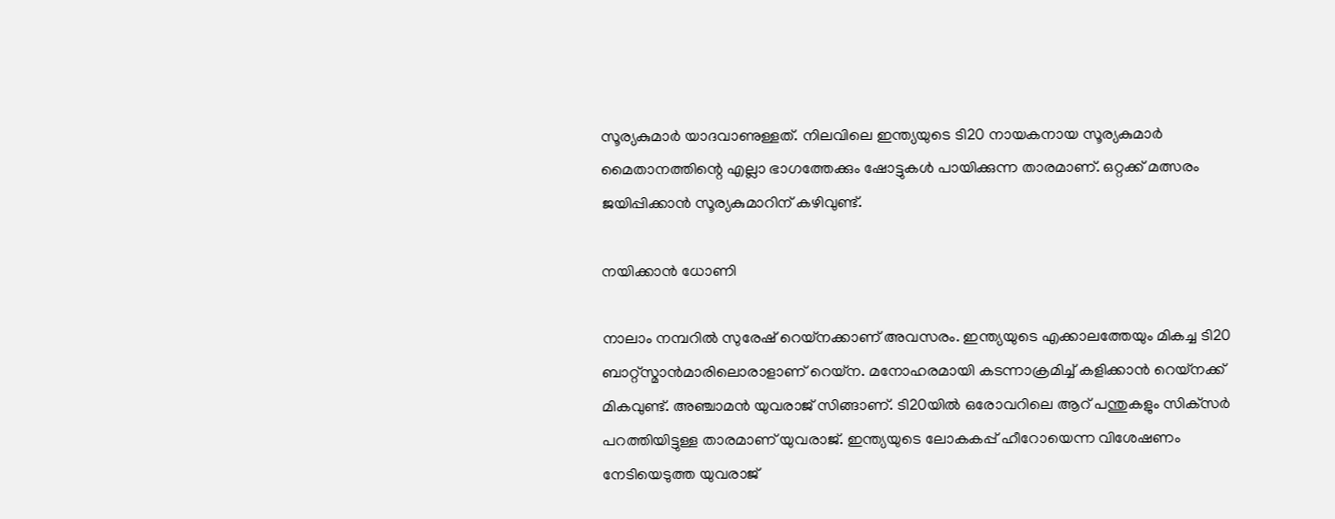സൂര്യകുമാര്‍ യാദവാണുള്ളത്. നിലവിലെ ഇന്ത്യയുടെ ടി20 നായകനായ സൂര്യകുമാര്‍ മൈതാനത്തിന്റെ എല്ലാ ഭാഗത്തേക്കും ഷോട്ടുകള്‍ പായിക്കുന്ന താരമാണ്. ഒറ്റക്ക് മത്സരം ജയിപ്പിക്കാന്‍ സൂര്യകുമാറിന് കഴിവുണ്ട്.

നയിക്കാന്‍ ധോണി

നാലാം നമ്പറില്‍ സുരേഷ് റെയ്‌നക്കാണ് അവസരം. ഇന്ത്യയുടെ എക്കാലത്തേയും മികച്ച ടി20 ബാറ്റ്‌സ്മാന്‍മാരിലൊരാളാണ് റെയ്‌ന. മനോഹരമായി കടന്നാക്രമിച്ച് കളിക്കാന്‍ റെയ്‌നക്ക് മികവുണ്ട്. അഞ്ചാമന്‍ യുവരാജ് സിങ്ങാണ്. ടി20യില്‍ ഒരോവറിലെ ആറ് പന്തുകളും സിക്‌സര്‍ പറത്തിയിട്ടുള്ള താരമാണ് യുവരാജ്. ഇന്ത്യയുടെ ലോകകപ്പ് ഹീറോയെന്ന വിശേഷണം നേടിയെടുത്ത യുവരാജ്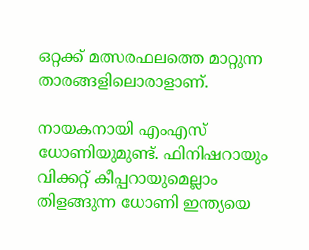ഒറ്റക്ക് മത്സരഫലത്തെ മാറ്റുന്ന താരങ്ങളിലൊരാളാണ്.

നായകനായി എംഎസ് ധോണിയുമുണ്ട്. ഫിനിഷറായും വിക്കറ്റ് കീപ്പറായുമെല്ലാം തിളങ്ങുന്ന ധോണി ഇന്ത്യയെ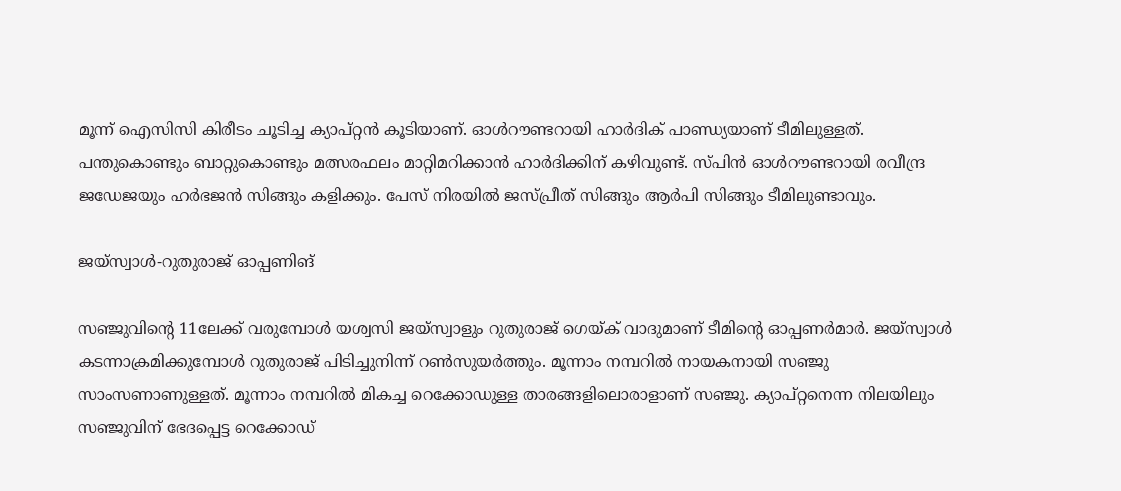മൂന്ന് ഐസിസി കിരീടം ചൂടിച്ച ക്യാപ്റ്റന്‍ കൂടിയാണ്. ഓള്‍റൗണ്ടറായി ഹാര്‍ദിക് പാണ്ഡ്യയാണ് ടീമിലുള്ളത്. പന്തുകൊണ്ടും ബാറ്റുകൊണ്ടും മത്സരഫലം മാറ്റിമറിക്കാന്‍ ഹാര്‍ദിക്കിന് കഴിവുണ്ട്. സ്പിന്‍ ഓള്‍റൗണ്ടറായി രവീന്ദ്ര ജഡേജയും ഹര്‍ഭജന്‍ സിങ്ങും കളിക്കും. പേസ് നിരയില്‍ ജസ്പ്രീത് സിങ്ങും ആര്‍പി സിങ്ങും ടീമിലുണ്ടാവും.

ജയ്‌സ്വാള്‍-റുതുരാജ് ഓപ്പണിങ്

സഞ്ജുവിന്റെ 11ലേക്ക് വരുമ്പോള്‍ യശ്വസി ജയ്‌സ്വാളും റുതുരാജ് ഗെയ്ക് വാദുമാണ് ടീമിന്റെ ഓപ്പണര്‍മാര്‍. ജയ്‌സ്വാള്‍ കടന്നാക്രമിക്കുമ്പോള്‍ റുതുരാജ് പിടിച്ചുനിന്ന് റണ്‍സുയര്‍ത്തും. മൂന്നാം നമ്പറില്‍ നായകനായി സഞ്ജു സാംസണാണുള്ളത്. മൂന്നാം നമ്പറില്‍ മികച്ച റെക്കോഡുള്ള താരങ്ങളിലൊരാളാണ് സഞ്ജു. ക്യാപ്റ്റനെന്ന നിലയിലും സഞ്ജുവിന് ഭേദപ്പെട്ട റെക്കോഡ്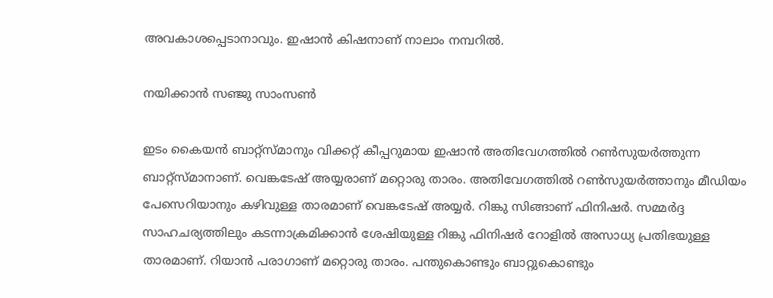അവകാശപ്പെടാനാവും. ഇഷാന്‍ കിഷനാണ് നാലാം നമ്പറില്‍.

നയിക്കാന്‍ സഞ്ജു സാംസണ്‍

ഇടം കൈയന്‍ ബാറ്റ്‌സ്മാനും വിക്കറ്റ് കീപ്പറുമായ ഇഷാന്‍ അതിവേഗത്തില്‍ റണ്‍സുയര്‍ത്തുന്ന ബാറ്റ്‌സ്മാനാണ്. വെങ്കടേഷ് അയ്യരാണ് മറ്റൊരു താരം. അതിവേഗത്തില്‍ റണ്‍സുയര്‍ത്താനും മീഡിയം പേസെറിയാനും കഴിവുള്ള താരമാണ് വെങ്കടേഷ് അയ്യര്‍. റിങ്കു സിങ്ങാണ് ഫിനിഷര്‍. സമ്മര്‍ദ്ദ സാഹചര്യത്തിലും കടന്നാക്രമിക്കാന്‍ ശേഷിയുള്ള റിങ്കു ഫിനിഷര്‍ റോളില്‍ അസാധ്യ പ്രതിഭയുള്ള താരമാണ്. റിയാന്‍ പരാഗാണ് മറ്റൊരു താരം. പന്തുകൊണ്ടും ബാറ്റുകൊണ്ടും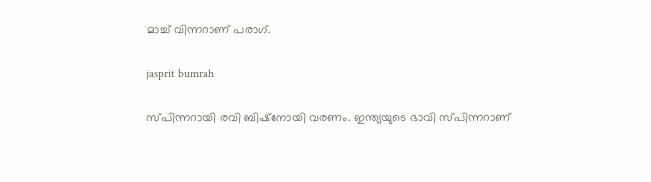മാച്ച് വിന്നറാണ് പരാഗ്.

jasprit bumrah

സ്പിന്നറായി രവി ബിഷ്‌നോയി വരണം. ഇന്ത്യയുടെ ഭാവി സ്പിന്നറാണ്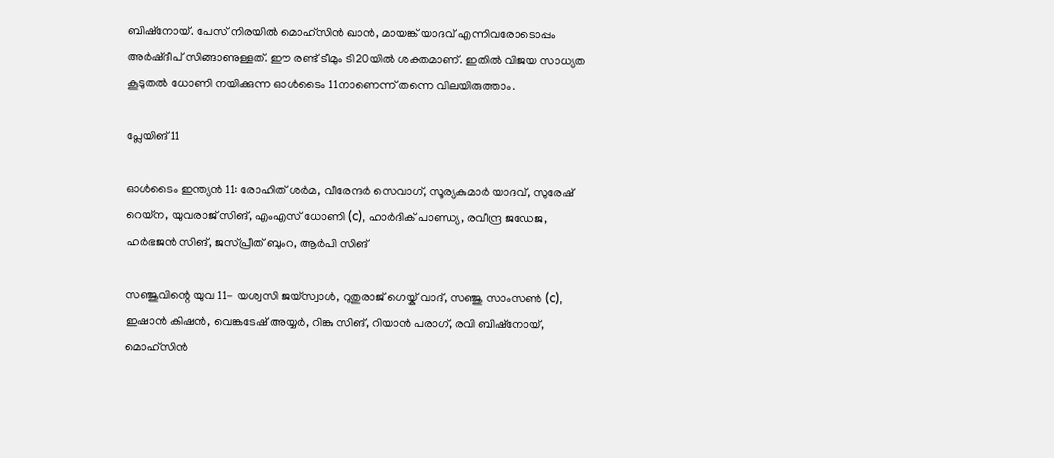ബിഷ്‌നോയ്. പേസ് നിരയില്‍ മൊഹ്‌സിന്‍ ഖാന്‍, മായങ്ക് യാദവ് എന്നിവരോടൊപ്പം അര്‍ഷ്ദീപ് സിങ്ങാണുള്ളത്. ഈ രണ്ട് ടീമും ടി20യില്‍ ശക്തമാണ്. ഇതില്‍ വിജയ സാധ്യത കൂടുതല്‍ ധോണി നയിക്കുന്ന ഓള്‍ടൈം 11നാണെന്ന് തന്നെ വിലയിരുത്താം.

പ്ലേയിങ് 11

ഓള്‍ടൈം ഇന്ത്യന്‍ 11: രോഹിത് ശര്‍മ, വീരേന്ദര്‍ സെവാഗ്, സൂര്യകുമാര്‍ യാദവ്, സുരേഷ് റെയ്‌ന, യുവരാജ് സിങ്, എംഎസ് ധോണി (c), ഹാര്‍ദിക് പാണ്ഡ്യ, രവീന്ദ്ര ജഡേജ, ഹര്‍ഭജന്‍ സിങ്, ജസ്പ്രീത് ബുംറ, ആര്‍പി സിങ്

സഞ്ജുവിന്റെ യുവ 11- യശ്വസി ജയ്‌സ്വാള്‍, റുതുരാജ് ഗെയ്ക് വാദ്, സഞ്ജു സാംസണ്‍ (c), ഇഷാന്‍ കിഷന്‍, വെങ്കടേഷ് അയ്യര്‍, റിങ്കു സിങ്, റിയാന്‍ പരാഗ്, രവി ബിഷ്‌നോയ്, മൊഹ്‌സിന്‍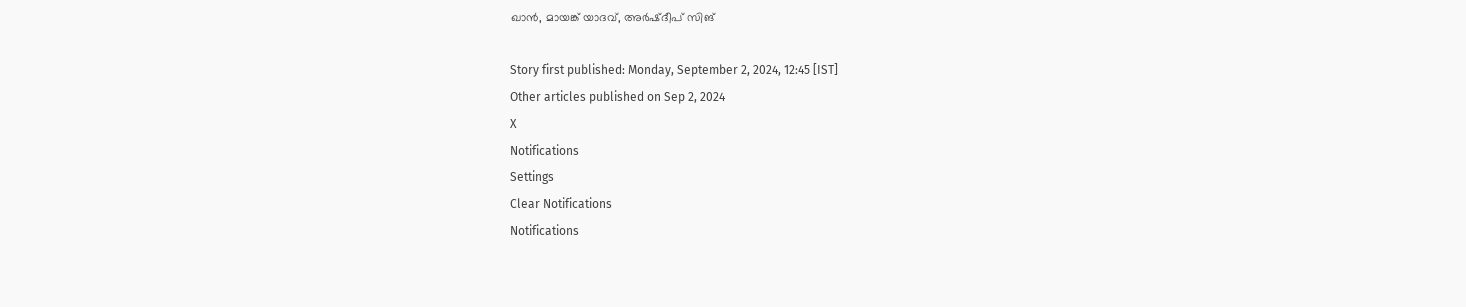ഖാന്‍, മായങ്ക് യാദവ്, അര്‍ഷ്ദീപ് സിങ്‌

Story first published: Monday, September 2, 2024, 12:45 [IST]
Other articles published on Sep 2, 2024
X
Notifications
Settings
Clear Notifications
Notifications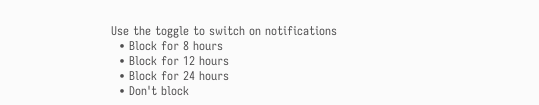Use the toggle to switch on notifications
  • Block for 8 hours
  • Block for 12 hours
  • Block for 24 hours
  • Don't block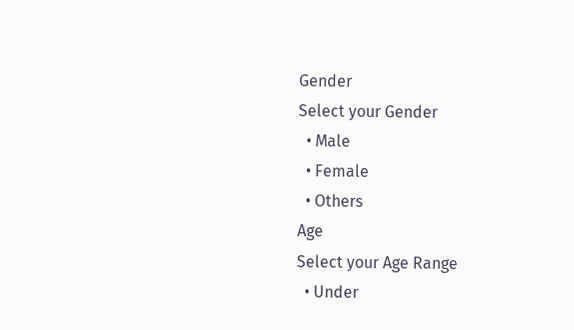Gender
Select your Gender
  • Male
  • Female
  • Others
Age
Select your Age Range
  • Under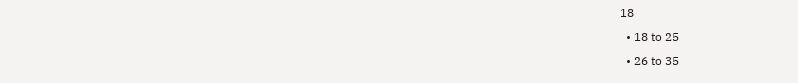18
  • 18 to 25
  • 26 to 35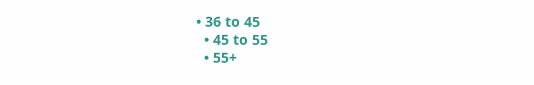• 36 to 45
  • 45 to 55
  • 55+